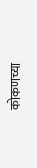कोकणच्या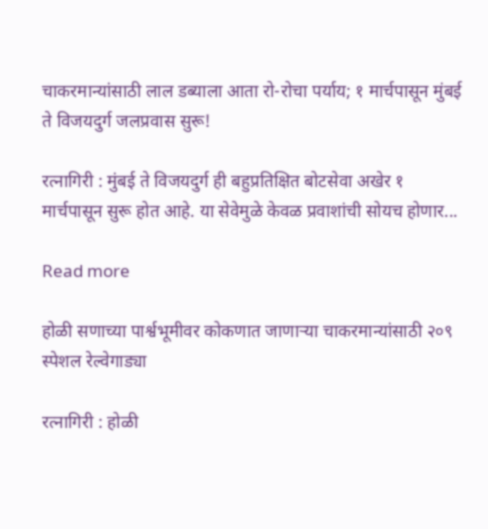चाकरमान्यांसाठी लाल डब्याला आता रो-रोचा पर्याय; १ मार्चपासून मुंबई ते विजयदुर्ग जलप्रवास सुरू!

रत्नागिरी : मुंबई ते विजयदुर्ग ही बहुप्रतिक्षित बोटसेवा अखेर १ मार्चपासून सुरू होत आहे. या सेवेमुळे केवळ प्रवाशांची सोयच होणार...

Read more

होळी सणाच्या पार्श्वभूमीवर कोकणात जाणाऱ्या चाकरमान्यांसाठी २०९ स्पेशल रेल्वेगाड्या

रत्नागिरी : होळी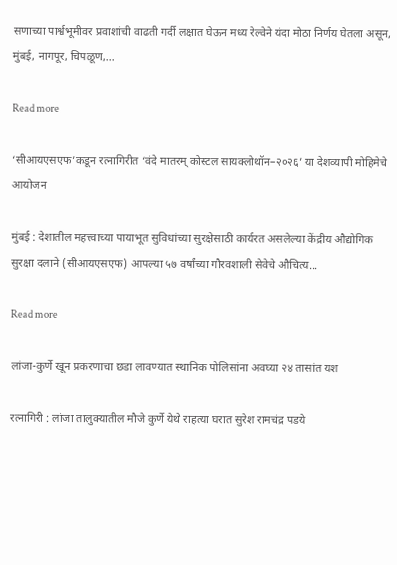सणाच्या पार्श्वभूमीवर प्रवाशांची वाढती गर्दी लक्षात घेऊन मध्य रेल्वेने यंदा मोठा निर्णय घेतला असून, मुंबई, नागपूर, चिपळूण,...

Read more

‘सीआयएसएफ’कडून रत्नागिरीत ‘वंदे मातरम् कोस्टल सायक्लोथॉन–२०२६’ या देशव्यापी मोहिमेचे आयोजन

मुंबई : देशातील महत्त्वाच्या पायाभूत सुविधांच्या सुरक्षेसाठी कार्यरत असलेल्या केंद्रीय औद्योगिक सुरक्षा दलाने (सीआयएसएफ) आपल्या ५७ वर्षांच्या गौरवशाली सेवेचे औचित्य...

Read more

लांजा-कुर्णे खून प्रकरणाचा छडा लावण्यात स्थानिक पोलिसांना अवघ्या २४ तासांत यश

रत्नागिरी : लांजा तालुक्यातील मौजे कुर्णे येथे राहत्या घरात सुरेश रामचंद्र पडये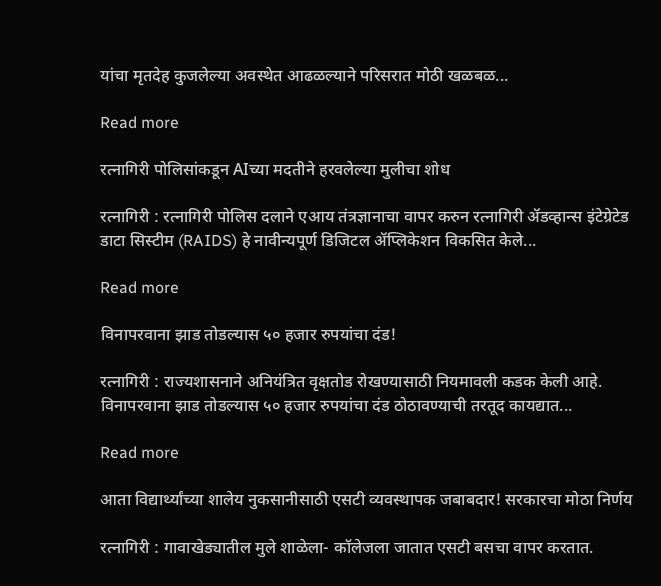यांचा मृतदेह कुजलेल्या अवस्थेत आढळल्याने परिसरात मोठी खळबळ...

Read more

रत्नागिरी पोलिसांकडून AIच्या मदतीने हरवलेल्या मुलीचा शोध

रत्नागिरी : रत्नागिरी पोलिस दलाने एआय तंत्रज्ञानाचा वापर करुन रत्नागिरी ॲडव्हान्स इंटेग्रेटेड डाटा सिस्टीम (RAIDS) हे नावीन्यपूर्ण डिजिटल ॲप्लिकेशन विकसित केले...

Read more

विनापरवाना झाड तोडल्यास ५० हजार रुपयांचा दंड!

रत्नागिरी : राज्यशासनाने अनियंत्रित वृक्षतोड रोखण्यासाठी नियमावली कडक केली आहे. विनापरवाना झाड तोडल्यास ५० हजार रुपयांचा दंड ठोठावण्याची तरतूद कायद्यात...

Read more

आता विद्यार्थ्यांच्या शालेय नुकसानीसाठी एसटी व्यवस्थापक जबाबदार! सरकारचा मोठा निर्णय

रत्नागिरी : गावाखेड्यातील मुले शाळेला- कॉलेजला जातात एसटी बसचा वापर करतात.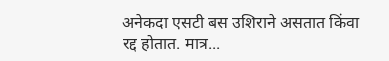अनेकदा एसटी बस उशिराने असतात किंवा रद्द होतात. मात्र...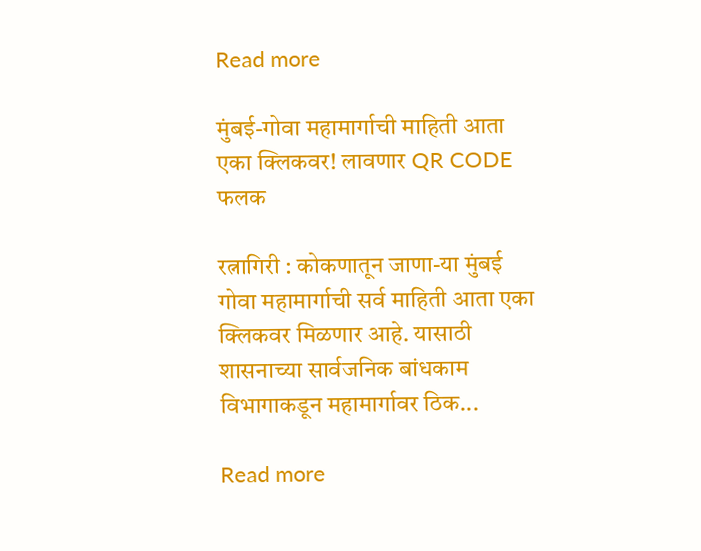Read more

मुंबई-गोवा महामार्गाची माहिती आता एका क्लिकवर! लावणार QR CODE फलक

रत्नागिरी : कोकणातून जाणा-या मुंबई गोवा महामार्गाची सर्व माहिती आता एका क्लिकवर मिळणार आहे. यासाठी शासनाच्या सार्वजनिक बांधकाम विभागाकडून महामार्गावर ठिक...

Read more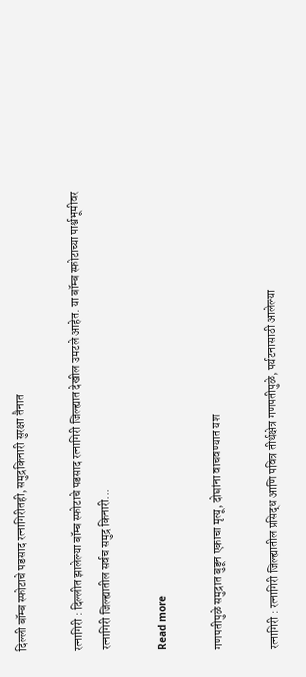दिल्ली बॉम्ब स्फोटाचे पडसाद रत्नागिरीतही, समुद्रकिनारी सुरक्षा तैनात

रत्नागिरी : दिल्लीत झालेल्या बॉम्ब स्फोटाचे पडसाद रत्नागिरी जिल्ह्यात देखील उमटले आहेत. या बॉम्ब स्फोटाच्या पार्श्वभूमीवर रत्नागिरी जिल्ह्यातील सर्वच समुद्र किनारी...

Read more

गणपतीपुळे समुद्रात बुडून एकाचा मृत्यू, दोघांना वाचवण्यात यश

रत्नागिरी : रत्नागिरी जिल्ह्यातील प्रसिद्ध आणि पवित्र तीर्थक्षेत्र गणपतीपुळे, पर्यटनासाठी आलेल्या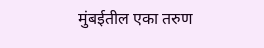मुंबईतील एका तरुण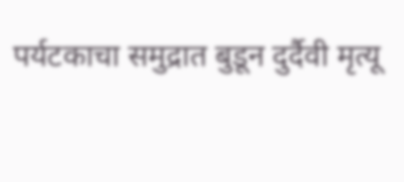पर्यटकाचा समुद्रात बुडून दुर्दैवी मृत्यू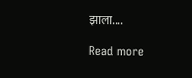झाला....

Read more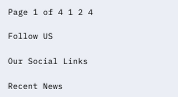Page 1 of 4 1 2 4

Follow US

Our Social Links

Recent News